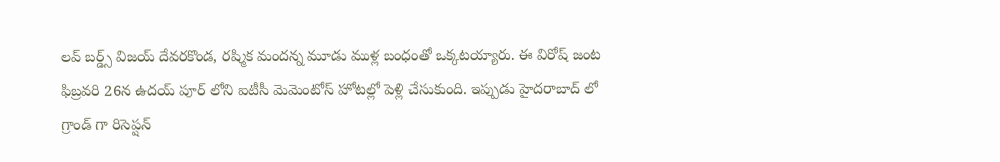లవ్ బర్డ్స్ విజయ్ దేవరకొండ, రష్మిక మందన్న మూడు ముళ్ల బంధంతో ఒక్కటయ్యారు. ఈ విరోష్ జంట ఫిబ్రవరి 26న ఉదయ్ పూర్ లోని ఐటీసీ మెమెంటోస్ హోటల్లో పెళ్లి చేసుకుంది. ఇప్పుడు హైదరాబాద్ లో గ్రాండ్ గా రిసెప్షన్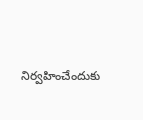నిర్వహించేందుకు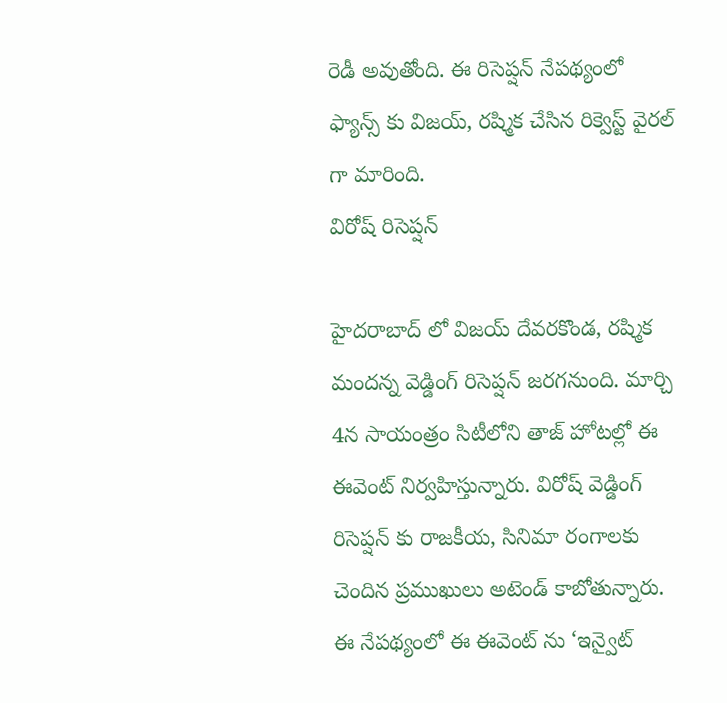రెడీ అవుతోంది. ఈ రిసెప్షన్ నేపథ్యంలో ఫ్యాన్స్ కు విజయ్, రష్మిక చేసిన రిక్వెస్ట్ వైరల్ గా మారింది.
విరోష్ రిసెప్షన్

హైదరాబాద్ లో విజయ్ దేవరకొండ, రష్మిక మందన్న వెడ్డింగ్ రిసెప్షన్ జరగనుంది. మార్చి 4న సాయంత్రం సిటీలోని తాజ్ హోటల్లో ఈ ఈవెంట్ నిర్వహిస్తున్నారు. విరోష్ వెడ్డింగ్ రిసెప్షన్ కు రాజకీయ, సినిమా రంగాలకు చెందిన ప్రముఖులు అటెండ్ కాబోతున్నారు. ఈ నేపథ్యంలో ఈ ఈవెంట్ ను ‘ఇన్వైట్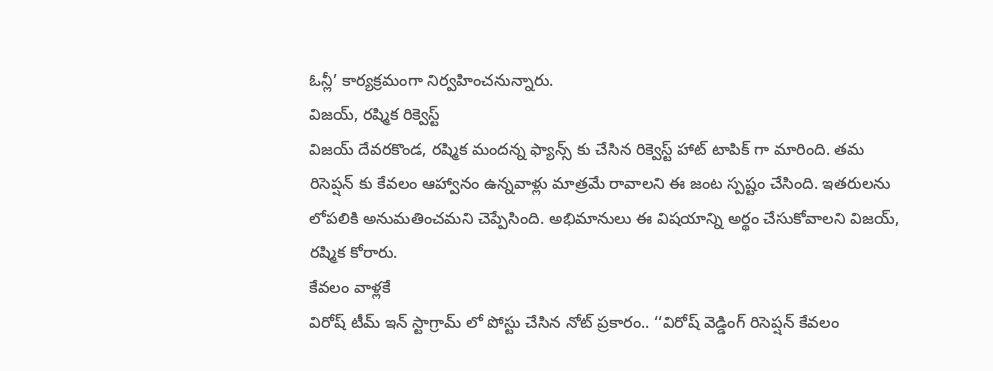ఓన్లీ’ కార్యక్రమంగా నిర్వహించనున్నారు.
విజయ్, రష్మిక రిక్వెస్ట్
విజయ్ దేవరకొండ, రష్మిక మందన్న ఫ్యాన్స్ కు చేసిన రిక్వెస్ట్ హాట్ టాపిక్ గా మారింది. తమ రిసెప్షన్ కు కేవలం ఆహ్వానం ఉన్నవాళ్లు మాత్రమే రావాలని ఈ జంట స్పష్టం చేసింది. ఇతరులను లోపలికి అనుమతించమని చెప్పేసింది. అభిమానులు ఈ విషయాన్ని అర్థం చేసుకోవాలని విజయ్, రష్మిక కోరారు.
కేవలం వాళ్లకే
విరోష్ టీమ్ ఇన్ స్టాగ్రామ్ లో పోస్టు చేసిన నోట్ ప్రకారం.. ‘‘విరోష్ వెడ్డింగ్ రిసెప్షన్ కేవలం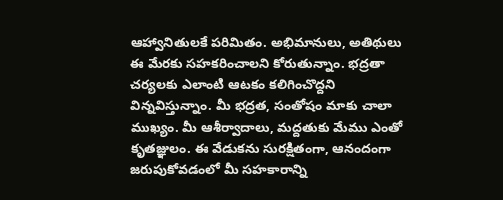ఆహ్వానితులకే పరిమితం. అభిమానులు, అతిథులు ఈ మేరకు సహకరించాలని కోరుతున్నాం. భద్రతా చర్యలకు ఎలాంటి ఆటకం కలిగించొద్దని విన్నవిస్తున్నాం. మీ భద్రత, సంతోషం మాకు చాలా ముఖ్యం. మీ ఆశీర్వాదాలు, మద్దతుకు మేము ఎంతో కృతజ్ఞులం. ఈ వేడుకను సురక్షితంగా, ఆనందంగా జరుపుకోవడంలో మీ సహకారాన్ని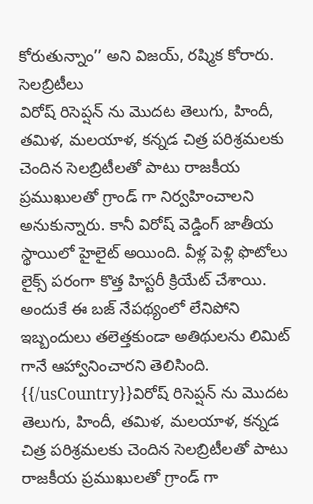కోరుతున్నాం’’ అని విజయ్, రష్మిక కోరారు.
సెలబ్రిటీలు
విరోష్ రిసెప్షన్ ను మొదట తెలుగు, హిందీ, తమిళ, మలయాళ, కన్నడ చిత్ర పరిశ్రమలకు చెందిన సెలబ్రిటీలతో పాటు రాజకీయ ప్రముఖులతో గ్రాండ్ గా నిర్వహించాలని అనుకున్నారు. కానీ విరోష్ వెడ్డింగ్ జాతీయ స్థాయిలో హైలైట్ అయింది. వీళ్ల పెళ్లి ఫొటోలు లైక్స్ పరంగా కొత్త హిస్టరీ క్రియేట్ చేశాయి. అందుకే ఈ బజ్ నేపథ్యంలో లేనిపోని ఇబ్బందులు తలెత్తకుండా అతిథులను లిమిట్ గానే ఆహ్వానించారని తెలిసింది.
{{/usCountry}}విరోష్ రిసెప్షన్ ను మొదట తెలుగు, హిందీ, తమిళ, మలయాళ, కన్నడ చిత్ర పరిశ్రమలకు చెందిన సెలబ్రిటీలతో పాటు రాజకీయ ప్రముఖులతో గ్రాండ్ గా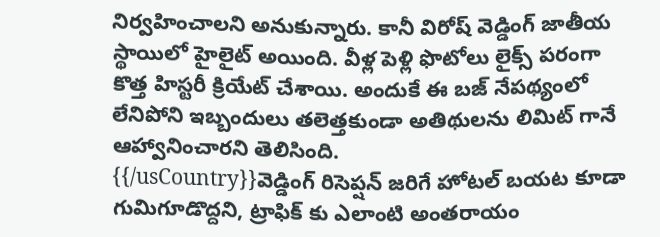నిర్వహించాలని అనుకున్నారు. కానీ విరోష్ వెడ్డింగ్ జాతీయ స్థాయిలో హైలైట్ అయింది. వీళ్ల పెళ్లి ఫొటోలు లైక్స్ పరంగా కొత్త హిస్టరీ క్రియేట్ చేశాయి. అందుకే ఈ బజ్ నేపథ్యంలో లేనిపోని ఇబ్బందులు తలెత్తకుండా అతిథులను లిమిట్ గానే ఆహ్వానించారని తెలిసింది.
{{/usCountry}}వెడ్డింగ్ రిసెప్షన్ జరిగే హోటల్ బయట కూడా గుమిగూడొద్దని, ట్రాఫిక్ కు ఎలాంటి అంతరాయం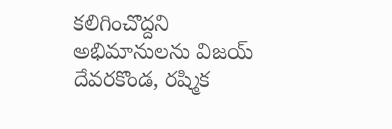కలిగించొద్దని అభిమానులను విజయ్ దేవరకొండ, రష్మిక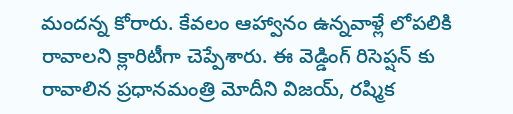మందన్న కోరారు. కేవలం ఆహ్వానం ఉన్నవాళ్లే లోపలికి రావాలని క్లారిటీగా చెప్పేశారు. ఈ వెడ్డింగ్ రిసెప్షన్ కు రావాలిన ప్రధానమంత్రి మోదీని విజయ్, రష్మిక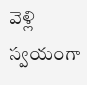వెళ్లి స్వయంగా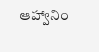ఆహ్వానిం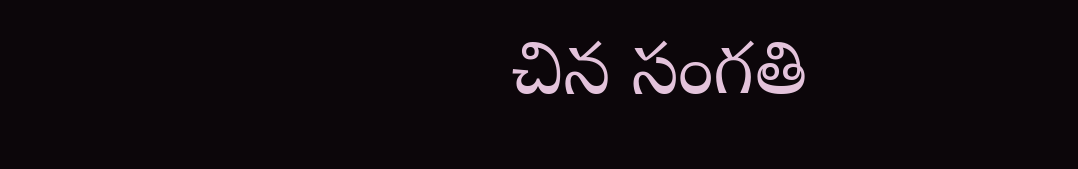చిన సంగతి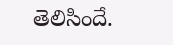తెలిసిందే.